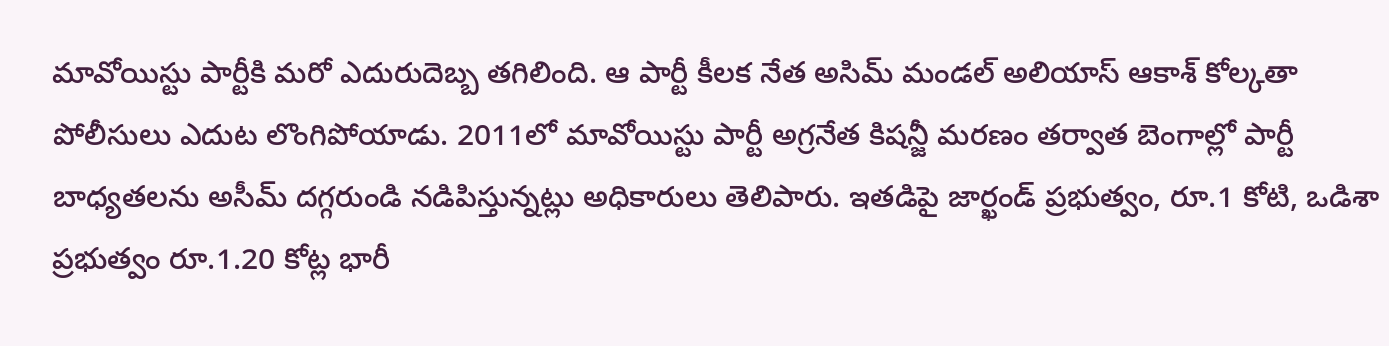మావోయిస్టు పార్టీకి మరో ఎదురుదెబ్బ తగిలింది. ఆ పార్టీ కీలక నేత అసిమ్ మండల్ అలియాస్ ఆకాశ్ కోల్కతా పోలీసులు ఎదుట లొంగిపోయాడు. 2011లో మావోయిస్టు పార్టీ అగ్రనేత కిషన్జీ మరణం తర్వాత బెంగాల్లో పార్టీ బాధ్యతలను అసీమ్ దగ్గరుండి నడిపిస్తున్నట్లు అధికారులు తెలిపారు. ఇతడిపై జార్ఖండ్ ప్రభుత్వం, రూ.1 కోటి, ఒడిశా ప్రభుత్వం రూ.1.20 కోట్ల భారీ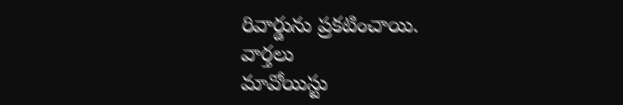రివార్డును ప్రకటించాయి.
వార్తలు
మావోయిస్టు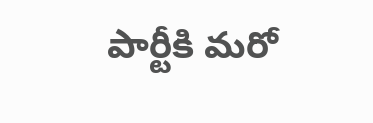పార్టీకి మరో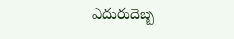ఎదురుదెబ్బ